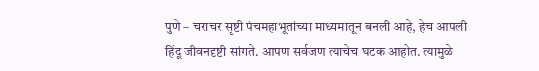पुणे – चराचर सृष्टी पंचमहाभूतांच्या माध्यमातून बनली आहे, हेच आपली हिंदू जीवनदृष्टी सांगते. आपण सर्वजण त्याचेच घटक आहोत. त्यामुळे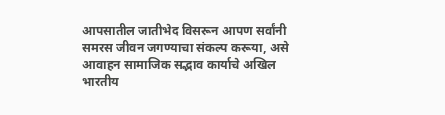आपसातील जातीभेद विसरून आपण सर्वांनी समरस जीवन जगण्याचा संकल्प करूया, असे आवाहन सामाजिक सद्भाव कार्याचे अखिल भारतीय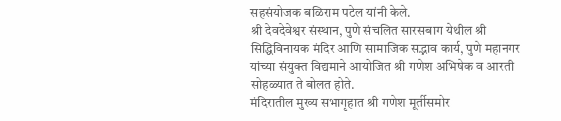सहसंयोजक बळिराम पटेल यांनी केले.
श्री देवदेवेश्वर संस्थान, पुणे संचलित सारसबाग येथील श्री सिद्धिविनायक मंदिर आणि सामाजिक सद्भाव कार्य, पुणे महानगर यांच्या संयुक्त विद्यमाने आयोजित श्री गणेश अभिषेक व आरती सोहळ्यात ते बोलत होते.
मंदिरातील मुख्य सभागृहात श्री गणेश मूर्तीसमोर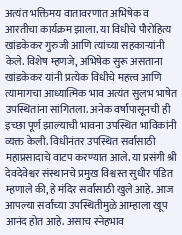अत्यंत भक्तिमय वातावरणात अभिषेक व आरतीचा कार्यक्रम झाला. या विधीचे पौरोहित्य खांडकेकर गुरुजी आणि त्यांच्या सहकाऱ्यांनी केले. विशेष म्हणजे, अभिषेक सुरू असताना खांडकेकर यांनी प्रत्येक विधीचे महत्त्व आणि त्यामागचा आध्यात्मिक भाव अत्यंत सुलभ भाषेत उपस्थितांना सांगितला. अनेक वर्षांपासूनची ही इच्छा पूर्ण झाल्याची भावना उपस्थित भाविकांनी व्यक्त केली. विधीनंतर उपस्थित सर्वांसाठी महाप्रसादाचे वाटप करण्यात आले. या प्रसंगी श्री देवदेवेश्वर संस्थानचे प्रमुख विश्वस्त सुधीर पंडित म्हणाले की, हे मंदिर सर्वांसाठी खुले आहे. आज आपल्या सर्वांच्या उपस्थितीमुळे आम्हाला खूप आनंद होत आहे. असाच स्नेहभाव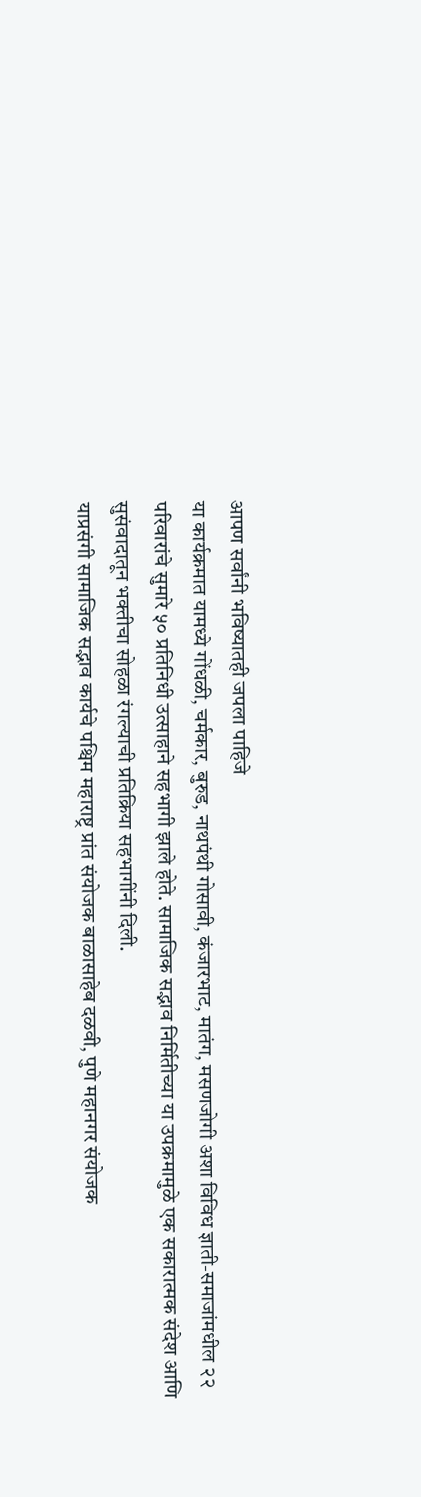आपण सर्वांनी भविष्यातही जपला पाहिजे
या कार्यक्रमात यामध्ये गोंधळी, चर्मकार, बुरुड, नाथपंथी गोसावी, कंजारभाट, मातंग, मसणजोगी अशा विविध ज्ञाती-समाजांमधील २२ परिवारांचे सुमारे ५० प्रतिनिधी उत्साहाने सहभागी झाले होते. सामाजिक सद्भाव निर्मितीच्या या उपक्रमामुळे एक सकारात्मक संदेश आणि सुसंवादातून भक्तीचा सोहळा रंगल्याची प्रतिक्रिया सहभागींनी दिली.
याप्रसंगी सामाजिक सद्भाव कार्यचे पश्चिम महाराष्ट्र प्रांत संयोजक बाळासाहेब दळवी, पुणे महानगर संयोजक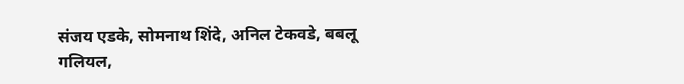संजय एडके, सोमनाथ शिंदे, अनिल टेकवडे, बबलू गलियल,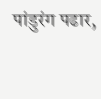पांडुरंग पढार,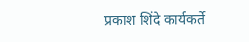प्रकाश शिंदे कार्यकर्ते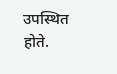उपस्थित होते.